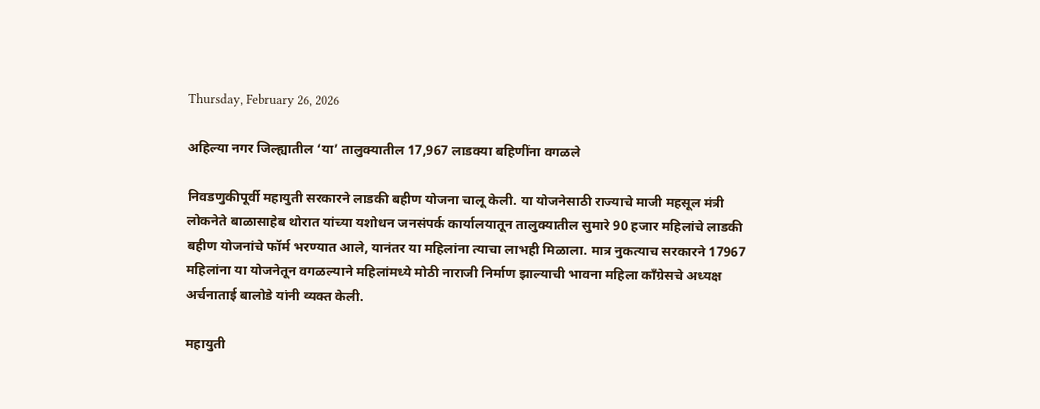Thursday, February 26, 2026

अहिल्या नगर जिल्ह्यातील ‘या’ तालुक्यातील 17,967 लाडक्या बहिणींना वगळले

निवडणुकीपूर्वी महायुती सरकारने लाडकी बहीण योजना चालू केली. या योजनेसाठी राज्याचे माजी महसूल मंत्री लोकनेते बाळासाहेब थोरात यांच्या यशोधन जनसंपर्क कार्यालयातून तालुक्यातील सुमारे 90 हजार महिलांचे लाडकी बहीण योजनांचे फॉर्म भरण्यात आले, यानंतर या महिलांना त्याचा लाभही मिळाला. मात्र नुकत्याच सरकारने 17967 महिलांना या योजनेतून वगळल्याने महिलांमध्ये मोठी नाराजी निर्माण झाल्याची भावना महिला काँग्रेसचे अध्यक्ष अर्चनाताई बालोडे यांनी व्यक्त केली.

महायुती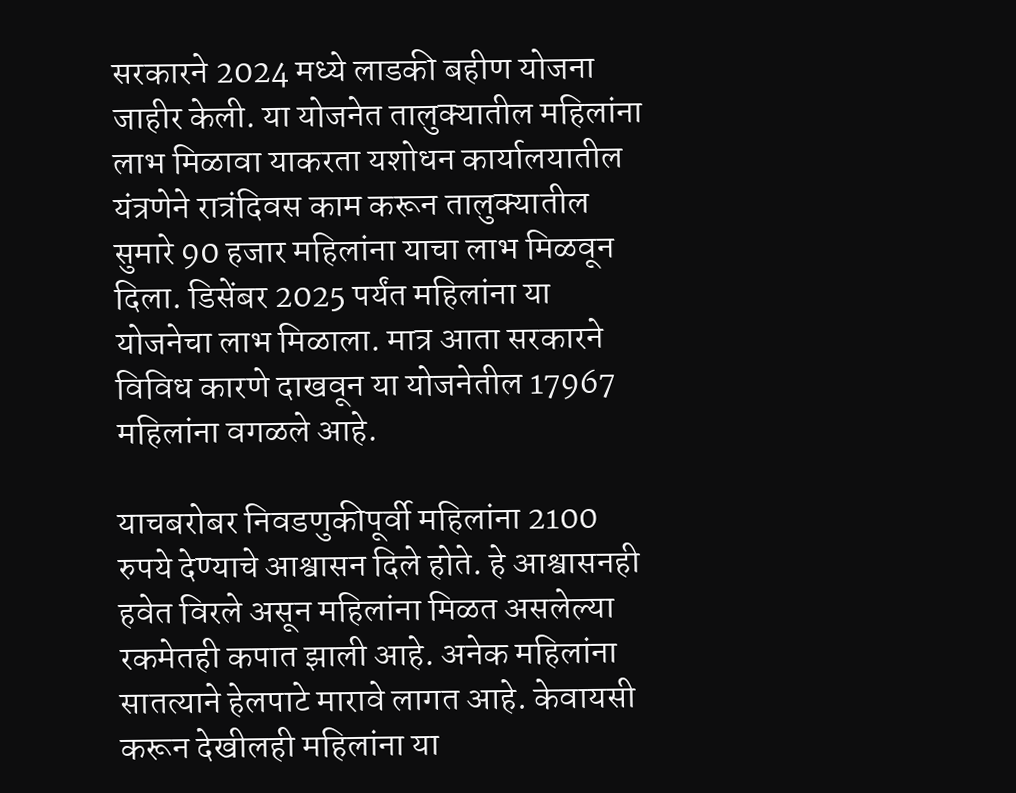सरकारने 2024 मध्ये लाडकी बहीण योजना जाहीर केली. या योजनेत तालुक्यातील महिलांना लाभ मिळावा याकरता यशोधन कार्यालयातील यंत्रणेने रात्रंदिवस काम करून तालुक्यातील सुमारे 90 हजार महिलांना याचा लाभ मिळवून दिला. डिसेंबर 2025 पर्यंत महिलांना या योजनेचा लाभ मिळाला. मात्र आता सरकारने विविध कारणे दाखवून या योजनेतील 17967 महिलांना वगळले आहे.

याचबरोबर निवडणुकीपूर्वी महिलांना 2100 रुपये देण्याचे आश्वासन दिले होते. हे आश्वासनही हवेत विरले असून महिलांना मिळत असलेल्या रकमेतही कपात झाली आहे. अनेक महिलांना सातत्याने हेलपाटे मारावे लागत आहे. केवायसी करून देखीलही महिलांना या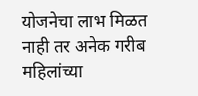योजनेचा लाभ मिळत नाही तर अनेक गरीब महिलांच्या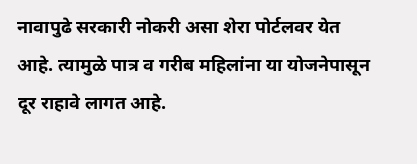नावापुढे सरकारी नोकरी असा शेरा पोर्टलवर येत आहे. त्यामुळे पात्र व गरीब महिलांना या योजनेपासून दूर राहावे लागत आहे.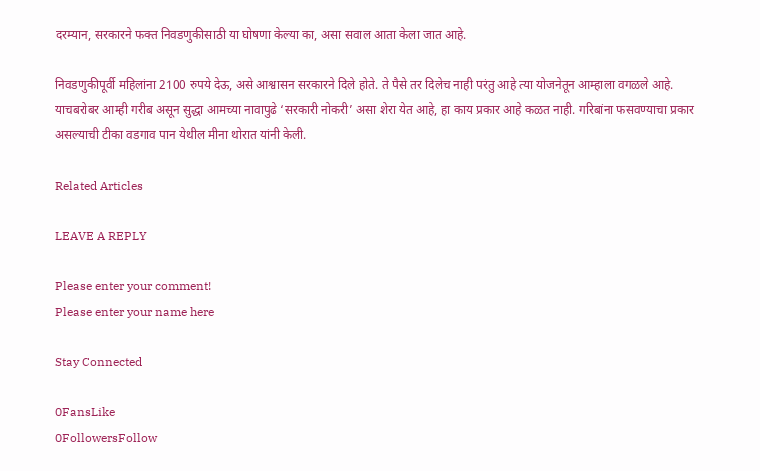दरम्यान, सरकारने फक्त निवडणुकीसाठी या घोषणा केल्या का, असा सवाल आता केला जात आहे.

निवडणुकीपूर्वी महिलांना 2100 रुपये देऊ, असे आश्वासन सरकारने दिले होते. ते पैसे तर दिलेच नाही परंतु आहे त्या योजनेतून आम्हाला वगळले आहे. याचबरोबर आम्ही गरीब असून सुद्धा आमच्या नावापुढे ‌‘सरकारी नोकरी‌’ असा शेरा येत आहे, हा काय प्रकार आहे कळत नाही. गरिबांना फसवण्याचा प्रकार असल्याची टीका वडगाव पान येथील मीना थोरात यांनी केली.

Related Articles

LEAVE A REPLY

Please enter your comment!
Please enter your name here

Stay Connected

0FansLike
0FollowersFollow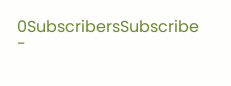0SubscribersSubscribe
-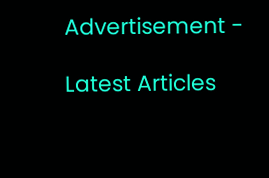Advertisement -

Latest Articles